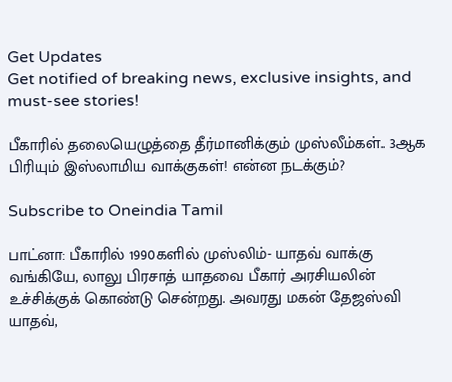Get Updates
Get notified of breaking news, exclusive insights, and must-see stories!

பீகாரில் தலையெழுத்தை தீர்மானிக்கும் முஸ்லீம்கள்.. 3ஆக பிரியும் இஸ்லாமிய வாக்குகள்! என்ன நடக்கும்?

Subscribe to Oneindia Tamil

பாட்னா: பீகாரில் 1990களில் முஸ்லிம்- யாதவ் வாக்கு வங்கியே, லாலு பிரசாத் யாதவை பீகார் அரசியலின் உச்சிக்குக் கொண்டு சென்றது. அவரது மகன் தேஜஸ்வி யாதவ்,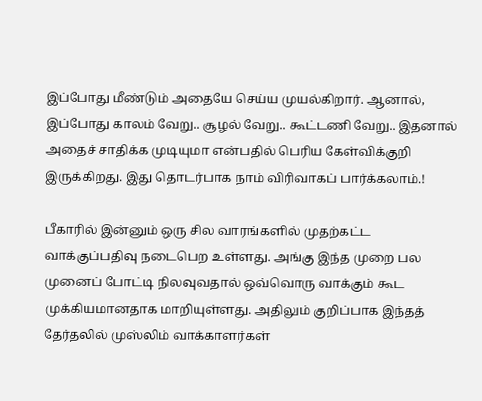இப்போது மீண்டும் அதையே செய்ய முயல்கிறார். ஆனால், இப்போது காலம் வேறு.. சூழல் வேறு.. கூட்டணி வேறு.. இதனால் அதைச் சாதிக்க முடியுமா என்பதில் பெரிய கேள்விக்குறி இருக்கிறது. இது தொடர்பாக நாம் விரிவாகப் பார்க்கலாம்.!

பீகாரில் இன்னும் ஒரு சில வாரங்களில் முதற்கட்ட வாக்குப்பதிவு நடைபெற உள்ளது. அங்கு இந்த முறை பல முனைப் போட்டி நிலவுவதால் ஒவ்வொரு வாக்கும் கூட முக்கியமானதாக மாறியுள்ளது. அதிலும் குறிப்பாக இந்தத் தேர்தலில் முஸ்லிம் வாக்காளர்கள்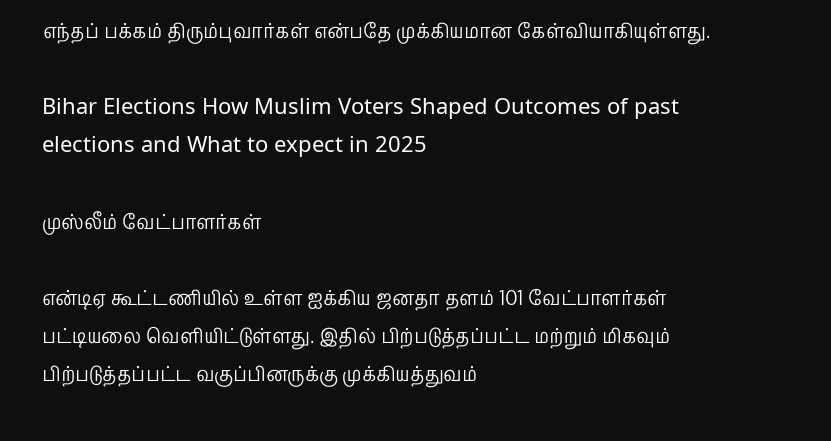எந்தப் பக்கம் திரும்புவார்கள் என்பதே முக்கியமான கேள்வியாகியுள்ளது.

Bihar Elections How Muslim Voters Shaped Outcomes of past elections and What to expect in 2025

முஸ்லீம் வேட்பாளர்கள்

என்டிஏ கூட்டணியில் உள்ள ஐக்கிய ஜனதா தளம் 101 வேட்பாளர்கள் பட்டியலை வெளியிட்டுள்ளது. இதில் பிற்படுத்தப்பட்ட மற்றும் மிகவும் பிற்படுத்தப்பட்ட வகுப்பினருக்கு முக்கியத்துவம்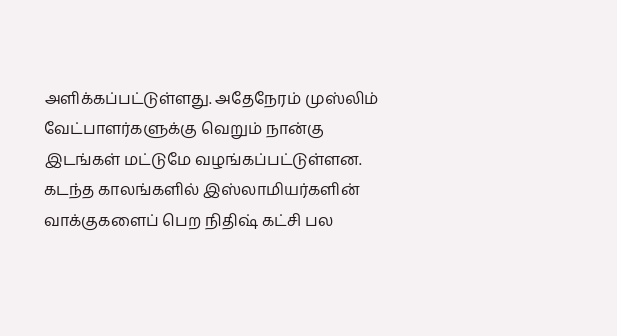அளிக்கப்பட்டுள்ளது. அதேநேரம் முஸ்லிம் வேட்பாளர்களுக்கு வெறும் நான்கு இடங்கள் மட்டுமே வழங்கப்பட்டுள்ளன. கடந்த காலங்களில் இஸ்லாமியர்களின் வாக்குகளைப் பெற நிதிஷ் கட்சி பல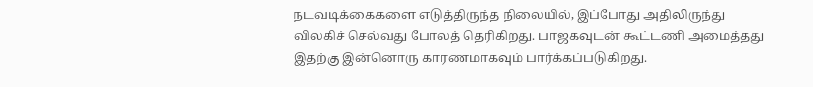நடவடிக்கைகளை எடுத்திருந்த நிலையில், இப்போது அதிலிருந்து விலகிச் செல்வது போலத் தெரிகிறது. பாஜகவுடன் கூட்டணி அமைத்தது இதற்கு இன்னொரு காரணமாகவும் பார்க்கப்படுகிறது.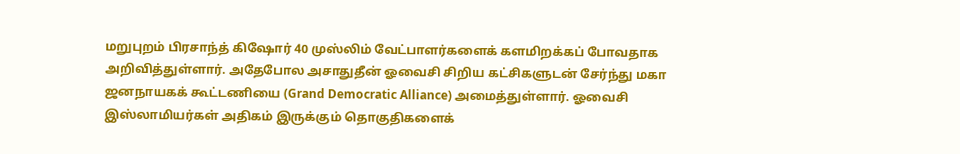மறுபுறம் பிரசாந்த் கிஷோர் 40 முஸ்லிம் வேட்பாளர்களைக் களமிறக்கப் போவதாக அறிவித்துள்ளார். அதேபோல அசாதுதீன் ஓவைசி சிறிய கட்சிகளுடன் சேர்ந்து மகா ஜனநாயகக் கூட்டணியை (Grand Democratic Alliance) அமைத்துள்ளார். ஓவைசி இஸ்லாமியர்கள் அதிகம் இருக்கும் தொகுதிகளைக்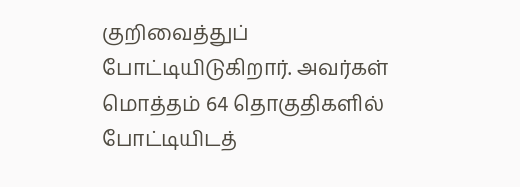குறிவைத்துப் போட்டியிடுகிறார். அவர்கள் மொத்தம் 64 தொகுதிகளில் போட்டியிடத்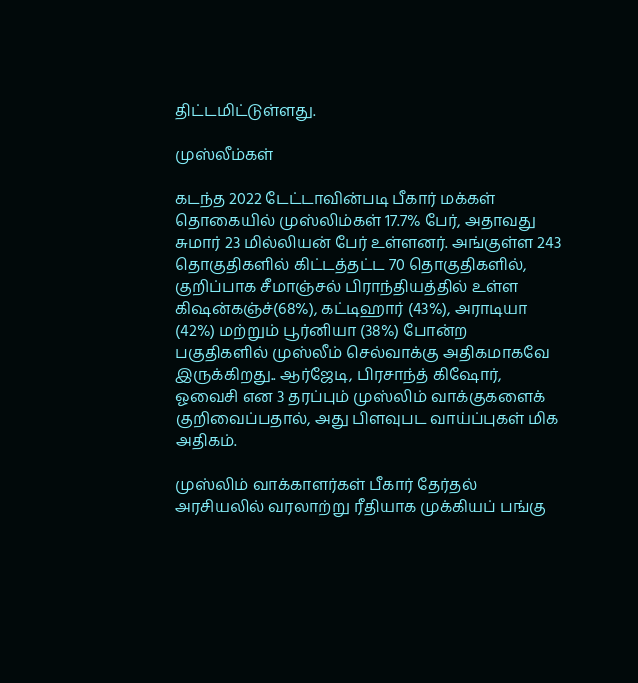திட்டமிட்டுள்ளது.

முஸ்லீம்கள்

கடந்த 2022 டேட்டாவின்படி பீகார் மக்கள் தொகையில் முஸ்லிம்கள் 17.7% பேர், அதாவது சுமார் 23 மில்லியன் பேர் உள்ளனர். அங்குள்ள 243 தொகுதிகளில் கிட்டத்தட்ட 70 தொகுதிகளில், குறிப்பாக சீமாஞ்சல் பிராந்தியத்தில் உள்ள கிஷன்கஞ்ச்(68%), கட்டிஹார் (43%), அராடியா (42%) மற்றும் பூர்னியா (38%) போன்ற பகுதிகளில் முஸ்லீம் செல்வாக்கு அதிகமாகவே இருக்கிறது.. ஆர்ஜேடி, பிரசாந்த் கிஷோர், ஓவைசி என 3 தரப்பும் முஸ்லிம் வாக்குகளைக் குறிவைப்பதால், அது பிளவுபட வாய்ப்புகள் மிக அதிகம்.

முஸ்லிம் வாக்காளர்கள் பீகார் தேர்தல் அரசியலில் வரலாற்று ரீதியாக முக்கியப் பங்கு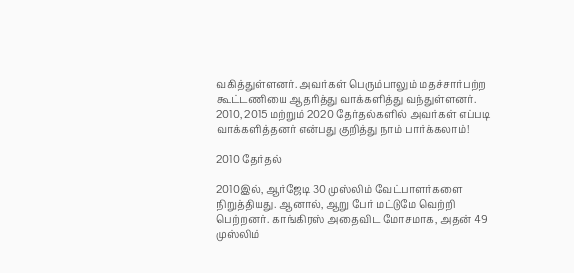வகித்துள்ளனர். அவர்கள் பெரும்பாலும் மதச்சார்பற்ற கூட்டணியை ஆதரித்து வாக்களித்து வந்துள்ளனர். 2010, 2015 மற்றும் 2020 தேர்தல்களில் அவர்கள் எப்படி வாக்களித்தனர் என்பது குறித்து நாம் பார்க்கலாம்!

2010 தேர்தல்

2010இல், ஆர்ஜேடி 30 முஸ்லிம் வேட்பாளர்களை நிறுத்தியது. ஆனால், ஆறு பேர் மட்டுமே வெற்றி பெற்றனர். காங்கிரஸ் அதைவிட மோசமாக, அதன் 49 முஸ்லிம்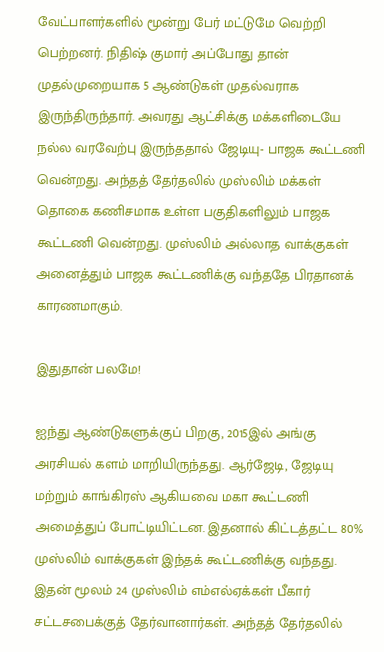வேட்பாளர்களில் மூன்று பேர் மட்டுமே வெற்றி பெற்றனர். நிதிஷ் குமார் அப்போது தான் முதல்முறையாக 5 ஆண்டுகள் முதல்வராக இருந்திருந்தார். அவரது ஆட்சிக்கு மக்களிடையே நல்ல வரவேற்பு இருந்ததால் ஜேடியு- பாஜக கூட்டணி வென்றது. அந்தத் தேர்தலில் முஸ்லிம் மக்கள் தொகை கணிசமாக உள்ள பகுதிகளிலும் பாஜக கூட்டணி வென்றது. முஸ்லிம் அல்லாத வாக்குகள் அனைத்தும் பாஜக கூட்டணிக்கு வந்ததே பிரதானக் காரணமாகும்.

இதுதான் பலமே!

ஐந்து ஆண்டுகளுக்குப் பிறகு, 2015இல் அங்கு அரசியல் களம் மாறியிருந்தது. ஆர்ஜேடி, ஜேடியு மற்றும் காங்கிரஸ் ஆகியவை மகா கூட்டணி அமைத்துப் போட்டியிட்டன. இதனால் கிட்டத்தட்ட 80% முஸ்லிம் வாக்குகள் இந்தக் கூட்டணிக்கு வந்தது. இதன் மூலம் 24 முஸ்லிம் எம்எல்ஏக்கள் பீகார் சட்டசபைக்குத் தேர்வானார்கள். அந்தத் தேர்தலில்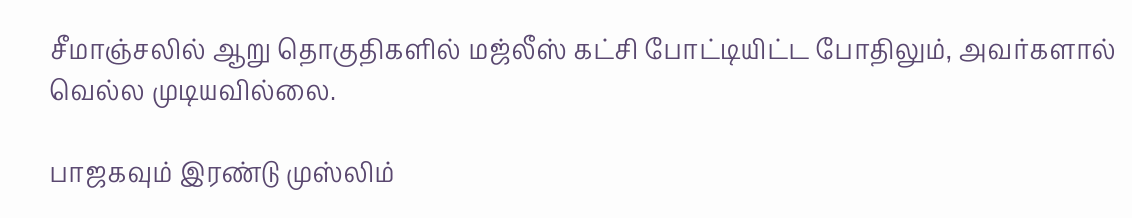சீமாஞ்சலில் ஆறு தொகுதிகளில் மஜ்லீஸ் கட்சி போட்டியிட்ட போதிலும், அவர்களால் வெல்ல முடியவில்லை.

பாஜகவும் இரண்டு முஸ்லிம்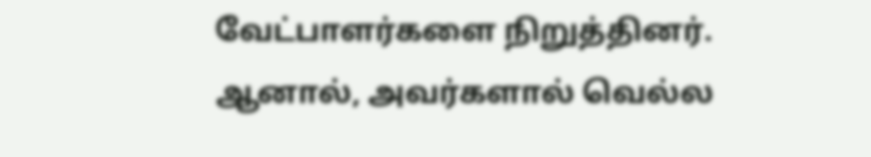வேட்பாளர்களை நிறுத்தினர். ஆனால், அவர்களால் வெல்ல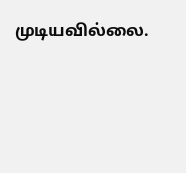முடியவில்லை.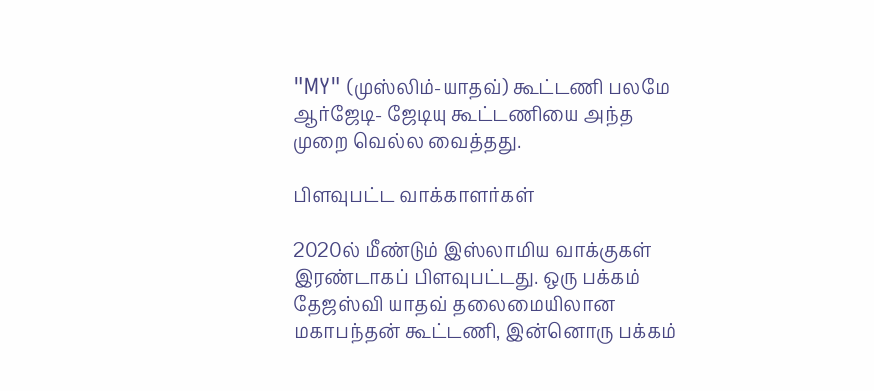"MY" (முஸ்லிம்-யாதவ்) கூட்டணி பலமே ஆர்ஜேடி- ஜேடியு கூட்டணியை அந்த முறை வெல்ல வைத்தது.

பிளவுபட்ட வாக்காளர்கள்

2020ல் மீண்டும் இஸ்லாமிய வாக்குகள் இரண்டாகப் பிளவுபட்டது. ஒரு பக்கம் தேஜஸ்வி யாதவ் தலைமையிலான மகாபந்தன் கூட்டணி, இன்னொரு பக்கம்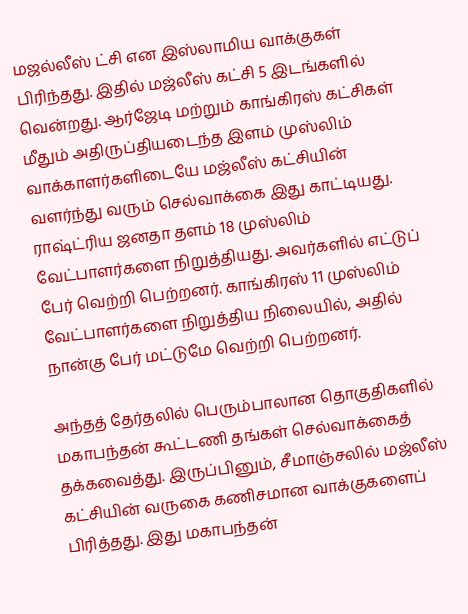மஜல்லீஸ் ட்சி என இஸ்லாமிய வாக்குகள் பிரிந்தது. இதில் மஜ்லீஸ் கட்சி 5 இடங்களில் வென்றது. ஆர்ஜேடி மற்றும் காங்கிரஸ் கட்சிகள் மீதும் அதிருப்தியடைந்த இளம் முஸ்லிம் வாக்காளர்களிடையே மஜ்லீஸ் கட்சியின் வளர்ந்து வரும் செல்வாக்கை இது காட்டியது. ராஷ்ட்ரிய ஜனதா தளம் 18 முஸ்லிம் வேட்பாளர்களை நிறுத்தியது. அவர்களில் எட்டுப் பேர் வெற்றி பெற்றனர். காங்கிரஸ் 11 முஸ்லிம் வேட்பாளர்களை நிறுத்திய நிலையில், அதில் நான்கு பேர் மட்டுமே வெற்றி பெற்றனர்.

அந்தத் தேர்தலில் பெரும்பாலான தொகுதிகளில் மகாபந்தன் கூட்டணி தங்கள் செல்வாக்கைத் தக்கவைத்து. இருப்பினும், சீமாஞ்சலில் மஜ்லீஸ் கட்சியின் வருகை கணிசமான வாக்குகளைப் பிரித்தது. இது மகாபந்தன்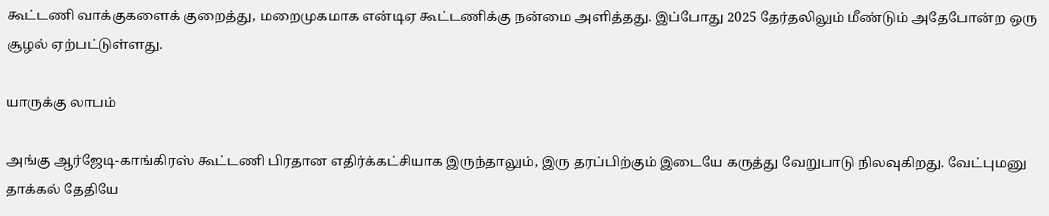கூட்டணி வாக்குகளைக் குறைத்து, மறைமுகமாக என்டிஏ கூட்டணிக்கு நன்மை அளித்தது. இப்போது 2025 தேர்தலிலும் மீண்டும் அதேபோன்ற ஒரு சூழல் ஏற்பட்டுள்ளது.

யாருக்கு லாபம்

அங்கு ஆர்ஜேடி-காங்கிரஸ் கூட்டணி பிரதான எதிர்க்கட்சியாக இருந்தாலும், இரு தரப்பிற்கும் இடையே கருத்து வேறுபாடு நிலவுகிறது. வேட்புமனு தாக்கல் தேதியே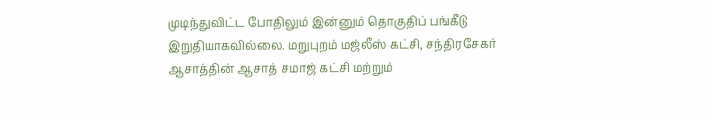முடிந்துவிட்ட போதிலும் இன்னும் தொகுதிப் பங்கீடு இறுதியாகவில்லை. மறுபுறம் மஜ்லீஸ் கட்சி, சந்திரசேகர் ஆசாத்தின் ஆசாத் சமாஜ் கட்சி மற்றும்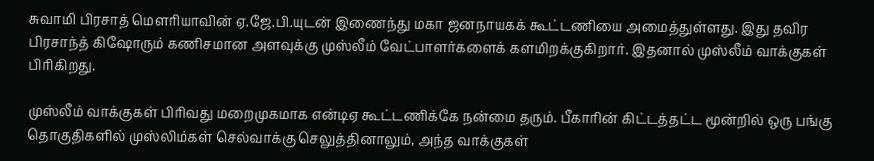சுவாமி பிரசாத் மௌரியாவின் ஏ.ஜே.பி.யுடன் இணைந்து மகா ஜனநாயகக் கூட்டணியை அமைத்துள்ளது. இது தவிர பிரசாந்த் கிஷோரும் கணிசமான அளவுக்கு முஸ்லீம் வேட்பாளர்களைக் களமிறக்குகிறார். இதனால் முஸ்லீம் வாக்குகள் பிரிகிறது.

முஸ்லீம் வாக்குகள் பிரிவது மறைமுகமாக என்டிஏ கூட்டணிக்கே நன்மை தரும். பீகாரின் கிட்டத்தட்ட மூன்றில் ஒரு பங்கு தொகுதிகளில் முஸ்லிம்கள் செல்வாக்கு செலுத்தினாலும், அந்த வாக்குகள்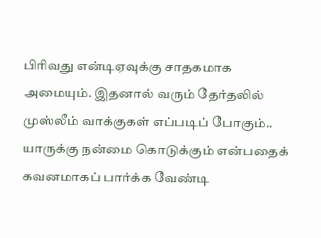பிரிவது என்டிஏவுக்கு சாதகமாக அமையும். இதனால் வரும் தேர்தலில் முஸ்லீம் வாக்குகள் எப்படிப் போகும்.. யாருக்கு நன்மை கொடுக்கும் என்பதைக் கவனமாகப் பார்க்க வேண்டி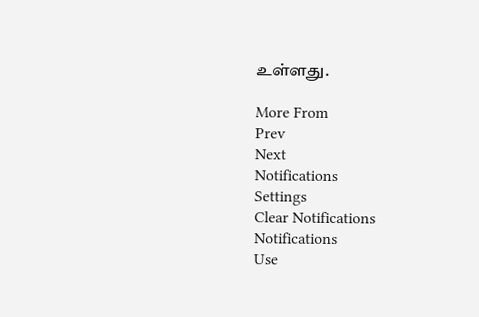உள்ளது.

More From
Prev
Next
Notifications
Settings
Clear Notifications
Notifications
Use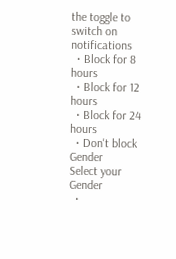the toggle to switch on notifications
  • Block for 8 hours
  • Block for 12 hours
  • Block for 24 hours
  • Don't block
Gender
Select your Gender
  •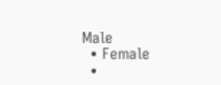Male
  • Female
  •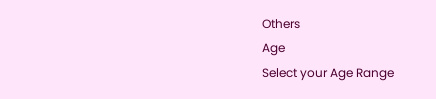Others
Age
Select your Age Range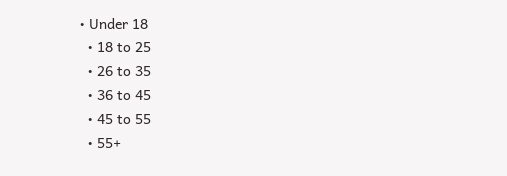• Under 18
  • 18 to 25
  • 26 to 35
  • 36 to 45
  • 45 to 55
  • 55+